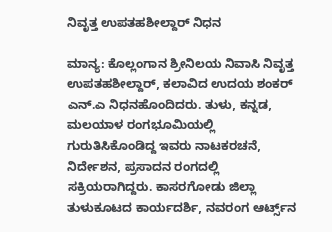ನಿವೃತ್ತ ಉಪತಹಶೀಲ್ದಾರ್ ನಿಧನ

ಮಾನ್ಯ: ಕೊಲ್ಲಂಗಾನ ಶ್ರೀನಿಲಯ ನಿವಾಸಿ ನಿವೃತ್ತ ಉಪತಹಶೀಲ್ದಾರ್, ಕಲಾವಿದ ಉದಯ ಶಂಕರ್ ಎನ್.ಎ ನಿಧನಹೊಂದಿದರು. ತುಳು, ಕನ್ನಡ, ಮಲಯಾಳ ರಂಗಭೂಮಿಯಲ್ಲಿ  ಗುರುತಿಸಿಕೊಂಡಿದ್ದ ಇವರು ನಾಟಕರಚನೆ, ನಿರ್ದೇಶನ, ಪ್ರಸಾದನ ರಂಗದಲ್ಲಿ ಸಕ್ರಿಯರಾಗಿದ್ದರು. ಕಾಸರಗೋಡು ಜಿಲ್ಲಾ ತುಳುಕೂಟದ ಕಾರ್ಯದರ್ಶಿ, ನವರಂಗ ಆರ್ಟ್ಸ್‌ನ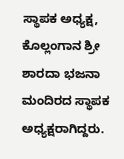ಸ್ಥಾಪಕ ಅಧ್ಯಕ್ಷ, ಕೊಲ್ಲಂಗಾನ ಶ್ರೀ ಶಾರದಾ ಭಜನಾ ಮಂದಿರದ ಸ್ಥಾಪಕ ಅಧ್ಯಕ್ಷರಾಗಿದ್ದರು.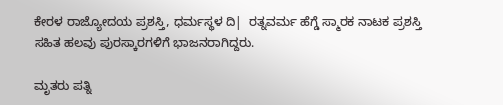ಕೇರಳ ರಾಜ್ಯೋದಯ ಪ್ರಶಸ್ತಿ, ಧರ್ಮಸ್ಥಳ ದಿ|  ರತ್ನವರ್ಮ ಹೆಗ್ಡೆ ಸ್ಮಾರಕ ನಾಟಕ ಪ್ರಶಸ್ತಿ ಸಹಿತ ಹಲವು ಪುರಸ್ಕಾರಗಳಿಗೆ ಭಾಜನರಾಗಿದ್ದರು.

ಮೃತರು ಪತ್ನಿ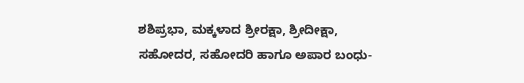ಶಶಿಪ್ರಭಾ, ಮಕ್ಕಳಾದ ಶ್ರೀರಕ್ಷಾ, ಶ್ರೀದೀಕ್ಷಾ, ಸಹೋದರ, ಸಹೋದರಿ ಹಾಗೂ ಅಪಾರ ಬಂಧು-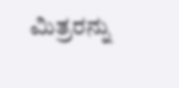ಮಿತ್ರರನ್ನು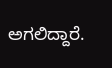ಅಗಲಿದ್ದಾರೆ.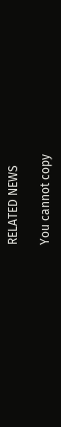RELATED NEWS

You cannot copy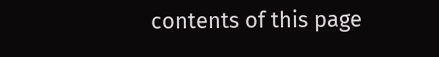contents of this page